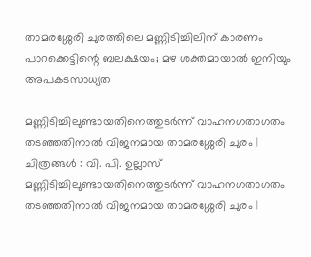താമരശ്ശേരി ചുരത്തിലെ മണ്ണിടിച്ചിലിന് കാരണം പാറക്കെട്ടിന്റെ ബലക്ഷയം; മഴ ശക്തമായാൽ ഇനിയും അപകടസാധ്യത

മണ്ണിടിച്ചിലുണ്ടായതിനെത്തുടർന്ന് വാഹനഗതാഗതം തടഞ്ഞതിനാൽ വിജനമായ താമരശ്ശേരി ചുരം | ചിത്രങ്ങൾ : വി. പി. ഉല്ലാസ്
മണ്ണിടിച്ചിലുണ്ടായതിനെത്തുടർന്ന് വാഹനഗതാഗതം തടഞ്ഞതിനാൽ വിജനമായ താമരശ്ശേരി ചുരം |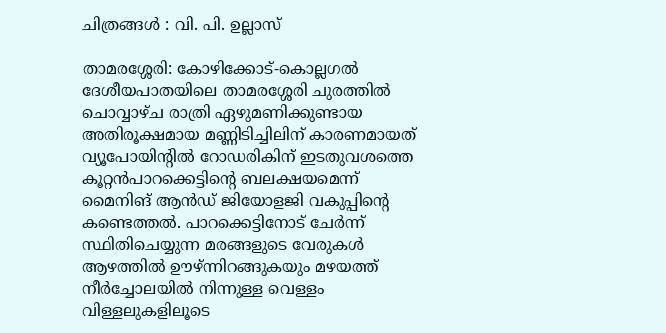ചിത്രങ്ങൾ : വി. പി. ഉല്ലാസ്

താമരശ്ശേരി: കോഴിക്കോട്-കൊല്ലഗല്‍ ദേശീയപാതയിലെ താമരശ്ശേരി ചുരത്തില്‍ ചൊവ്വാഴ്ച രാത്രി ഏഴുമണിക്കുണ്ടായ അതിരൂക്ഷമായ മണ്ണിടിച്ചിലിന് കാരണമായത് വ്യൂപോയിന്റില്‍ റോഡരികിന് ഇടതുവശത്തെ കൂറ്റന്‍പാറക്കെട്ടിന്റെ ബലക്ഷയമെന്ന് മൈനിങ് ആന്‍ഡ് ജിയോളജി വകുപ്പിന്റെ കണ്ടെത്തല്‍. പാറക്കെട്ടിനോട് ചേര്‍ന്ന് സ്ഥിതിചെയ്യുന്ന മരങ്ങളുടെ വേരുകള്‍ ആഴത്തില്‍ ഊഴ്ന്നിറങ്ങുകയും മഴയത്ത് നീര്‍ച്ചോലയില്‍ നിന്നുള്ള വെള്ളം വിള്ളലുകളിലൂടെ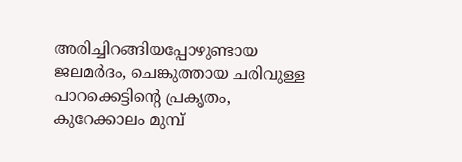അരിച്ചിറങ്ങിയപ്പോഴുണ്ടായ ജലമര്‍ദം, ചെങ്കുത്തായ ചരിവുള്ള പാറക്കെട്ടിന്റെ പ്രകൃതം, കുറേക്കാലം മുമ്പ്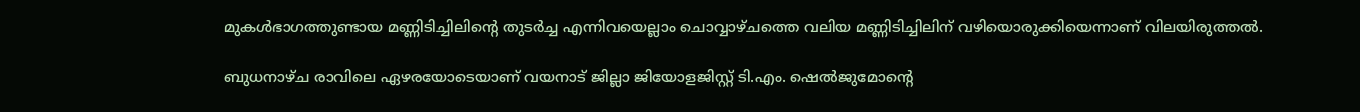മുകള്‍ഭാഗത്തുണ്ടായ മണ്ണിടിച്ചിലിന്റെ തുടര്‍ച്ച എന്നിവയെല്ലാം ചൊവ്വാഴ്ചത്തെ വലിയ മണ്ണിടിച്ചിലിന് വഴിയൊരുക്കിയെന്നാണ് വിലയിരുത്തല്‍.

ബുധനാഴ്ച രാവിലെ ഏഴരയോടെയാണ് വയനാട് ജില്ലാ ജിയോളജിസ്റ്റ് ടി.എം. ഷെല്‍ജുമോന്റെ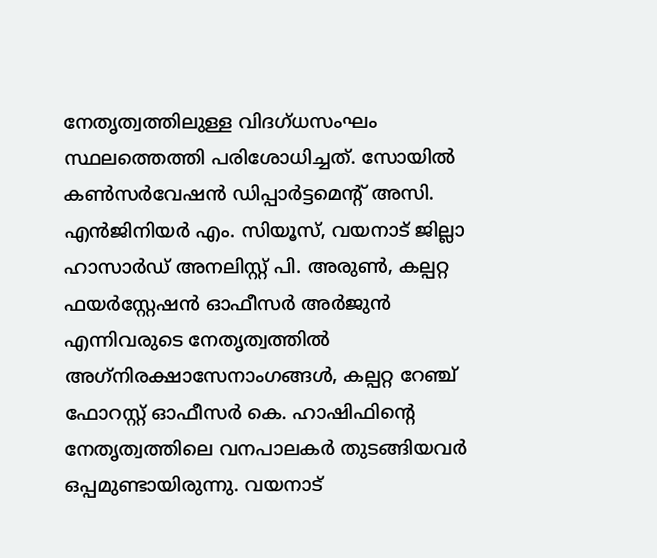നേതൃത്വത്തിലുള്ള വിദഗ്ധസംഘം സ്ഥലത്തെത്തി പരിശോധിച്ചത്. സോയില്‍ കണ്‍സര്‍വേഷന്‍ ഡിപ്പാര്‍ട്ടമെന്റ് അസി. എന്‍ജിനിയര്‍ എം. സിയൂസ്, വയനാട് ജില്ലാ ഹാസാര്‍ഡ് അനലിസ്റ്റ് പി. അരുണ്‍, കല്പറ്റ ഫയര്‍സ്റ്റേഷന്‍ ഓഫീസര്‍ അര്‍ജുന്‍ എന്നിവരുടെ നേതൃത്വത്തില്‍ അഗ്‌നിരക്ഷാസേനാംഗങ്ങള്‍, കല്പറ്റ റേഞ്ച് ഫോറസ്റ്റ് ഓഫീസര്‍ കെ. ഹാഷിഫിന്റെ നേതൃത്വത്തിലെ വനപാലകര്‍ തുടങ്ങിയവര്‍ ഒപ്പമുണ്ടായിരുന്നു. വയനാട്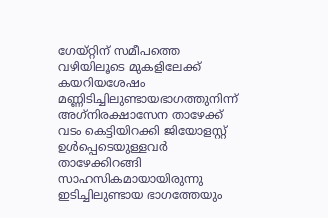ഗേയ്റ്റിന് സമീപത്തെ വഴിയിലൂടെ മുകളിലേക്ക് കയറിയശേഷം മണ്ണിടിച്ചിലുണ്ടായഭാഗത്തുനിന്ന് അഗ്‌നിരക്ഷാസേന താഴേക്ക് വടം കെട്ടിയിറക്കി ജിയോളസ്റ്റ് ഉള്‍പ്പെടെയുള്ളവര്‍ താഴേക്കിറങ്ങി സാഹസികമായായിരുന്നു ഇടിച്ചിലുണ്ടായ ഭാഗത്തേയും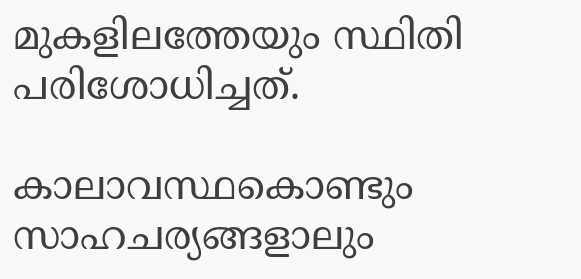മുകളിലത്തേയും സ്ഥിതി പരിശോധിച്ചത്.

കാലാവസ്ഥകൊണ്ടും സാഹചര്യങ്ങളാലും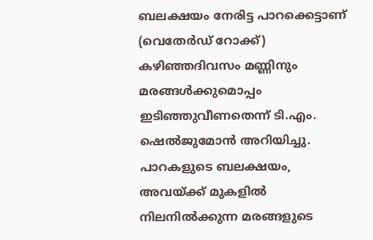ബലക്ഷയം നേരിട്ട പാറക്കെട്ടാണ് (വെതേര്‍ഡ് റോക്ക്) കഴിഞ്ഞദിവസം മണ്ണിനും മരങ്ങള്‍ക്കുമൊപ്പം ഇടിഞ്ഞുവീണതെന്ന് ടി.എം. ഷെല്‍ജുമോന്‍ അറിയിച്ചു. പാറകളുടെ ബലക്ഷയം, അവയ്ക്ക് മുകളില്‍ നിലനില്‍ക്കുന്ന മരങ്ങളുടെ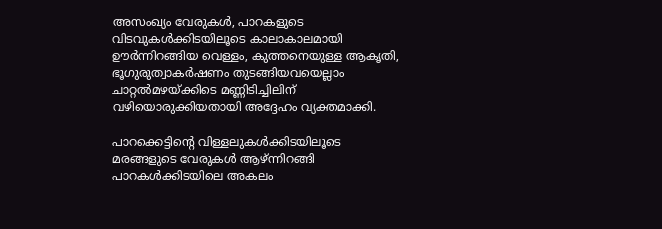അസംഖ്യം വേരുകള്‍, പാറകളുടെ വിടവുകള്‍ക്കിടയിലൂടെ കാലാകാലമായി ഊര്‍ന്നിറങ്ങിയ വെള്ളം, കുത്തനെയുള്ള ആകൃതി, ഭൂഗുരുത്വാകര്‍ഷണം തുടങ്ങിയവയെല്ലാം ചാറ്റല്‍മഴയ്ക്കിടെ മണ്ണിടിച്ചിലിന് വഴിയൊരുക്കിയതായി അദ്ദേഹം വ്യക്തമാക്കി.

പാറക്കെട്ടിന്റെ വിള്ളലുകള്‍ക്കിടയിലൂടെ മരങ്ങളുടെ വേരുകള്‍ ആഴ്ന്നിറങ്ങി പാറകള്‍ക്കിടയിലെ അകലം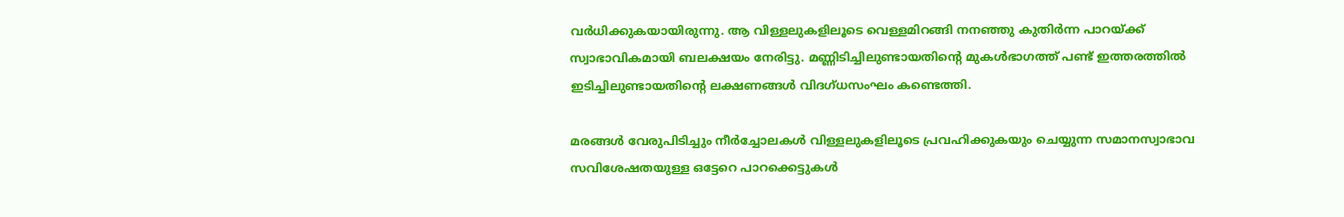വര്‍ധിക്കുകയായിരുന്നു. ആ വിള്ളലുകളിലൂടെ വെള്ളമിറങ്ങി നനഞ്ഞു കുതിര്‍ന്ന പാറയ്ക്ക് സ്വാഭാവികമായി ബലക്ഷയം നേരിട്ടു. മണ്ണിടിച്ചിലുണ്ടായതിന്റെ മുകള്‍ഭാഗത്ത് പണ്ട് ഇത്തരത്തില്‍ ഇടിച്ചിലുണ്ടായതിന്റെ ലക്ഷണങ്ങള്‍ വിദഗ്ധസംഘം കണ്ടെത്തി.

മരങ്ങള്‍ വേരുപിടിച്ചും നീര്‍ച്ചോലകള്‍ വിള്ളലുകളിലൂടെ പ്രവഹിക്കുകയും ചെയ്യുന്ന സമാനസ്വാഭാവ സവിശേഷതയുള്ള ഒട്ടേറെ പാറക്കെട്ടുകള്‍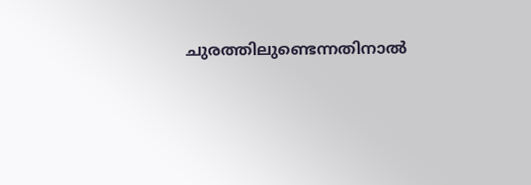ചുരത്തിലുണ്ടെന്നതിനാല്‍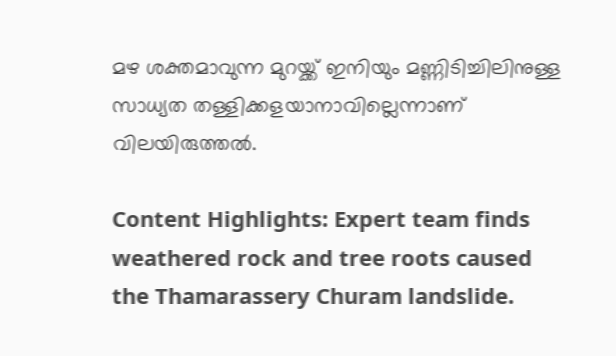മഴ ശക്തമാവുന്ന മുറയ്ക്ക് ഇനിയും മണ്ണിടിച്ചിലിനുള്ള സാധ്യത തള്ളിക്കളയാനാവില്ലെന്നാണ് വിലയിരുത്തല്‍.

Content Highlights: Expert team finds weathered rock and tree roots caused the Thamarassery Churam landslide.